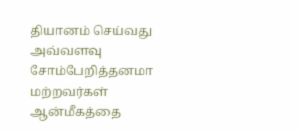தியானம் செய்வது அவ்வளவு சோம்பேறித்தனமா மற்றவர்கள் ஆன்மீகத்தை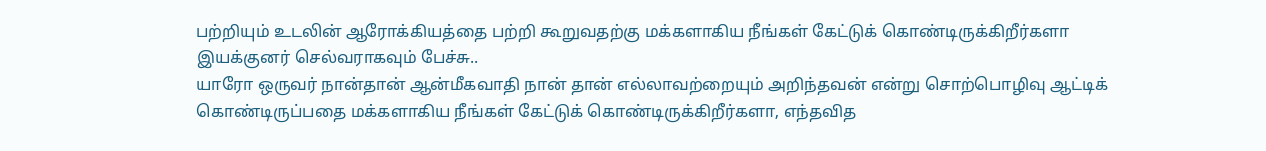பற்றியும் உடலின் ஆரோக்கியத்தை பற்றி கூறுவதற்கு மக்களாகிய நீங்கள் கேட்டுக் கொண்டிருக்கிறீர்களா இயக்குனர் செல்வராகவும் பேச்சு..
யாரோ ஒருவர் நான்தான் ஆன்மீகவாதி நான் தான் எல்லாவற்றையும் அறிந்தவன் என்று சொற்பொழிவு ஆட்டிக் கொண்டிருப்பதை மக்களாகிய நீங்கள் கேட்டுக் கொண்டிருக்கிறீர்களா, எந்தவித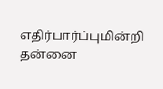எதிர்பார்ப்புமின்றி தன்னை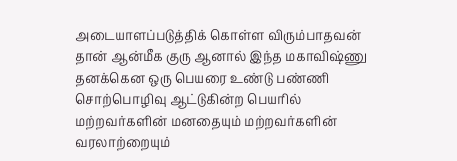அடையாளப்படுத்திக் கொள்ள விரும்பாதவன் தான் ஆன்மீக குரு ஆனால் இந்த மகாவிஷ்ணு தனக்கென ஒரு பெயரை உண்டு பண்ணி சொற்பொழிவு ஆட்டுகின்ற பெயரில் மற்றவர்களின் மனதையும் மற்றவர்களின் வரலாற்றையும்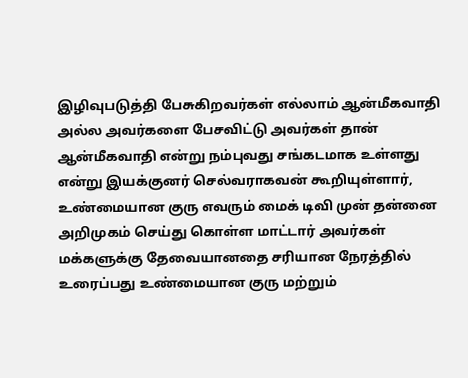இழிவுபடுத்தி பேசுகிறவர்கள் எல்லாம் ஆன்மீகவாதி அல்ல அவர்களை பேசவிட்டு அவர்கள் தான் ஆன்மீகவாதி என்று நம்புவது சங்கடமாக உள்ளது என்று இயக்குனர் செல்வராகவன் கூறியுள்ளார், உண்மையான குரு எவரும் மைக் டிவி முன் தன்னை அறிமுகம் செய்து கொள்ள மாட்டார் அவர்கள் மக்களுக்கு தேவையானதை சரியான நேரத்தில் உரைப்பது உண்மையான குரு மற்றும்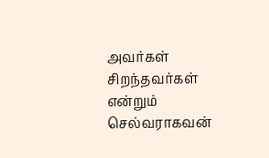அவர்கள் சிறந்தவர்கள் என்றும் செல்வராகவன்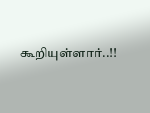கூறியுள்ளார்..!!